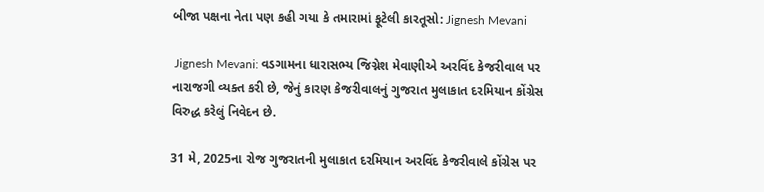બીજા પક્ષના નેતા પણ કહી ગયા કે તમારામાં ફૂટેલી કારતૂસો: Jignesh Mevani

 Jignesh Mevani: વડગામના ધારાસભ્ય જિગ્નેશ મેવાણીએ અરવિંદ કેજરીવાલ પર નારાજગી વ્યક્ત કરી છે, જેનું કારણ કેજરીવાલનું ગુજરાત મુલાકાત દરમિયાન કોંગ્રેસ વિરુદ્ધ કરેલું નિવેદન છે.

31 મે, 2025ના રોજ ગુજરાતની મુલાકાત દરમિયાન અરવિંદ કેજરીવાલે કોંગ્રેસ પર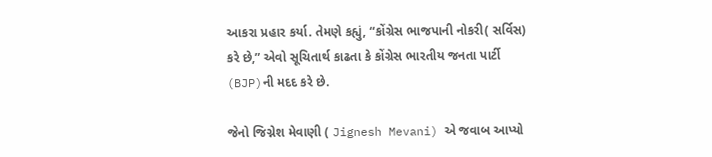આકરા પ્રહાર કર્યા. તેમણે કહ્યું, “કોંગ્રેસ ભાજપાની નોકરી( સર્વિસ)  કરે છે,” એવો સૂચિતાર્થ કાઢતા કે કોંગ્રેસ ભારતીય જનતા પાર્ટી (BJP)ની મદદ કરે છે.

જેનો જિગ્નેશ મેવાણી ( Jignesh Mevani) એ જવાબ આપ્યો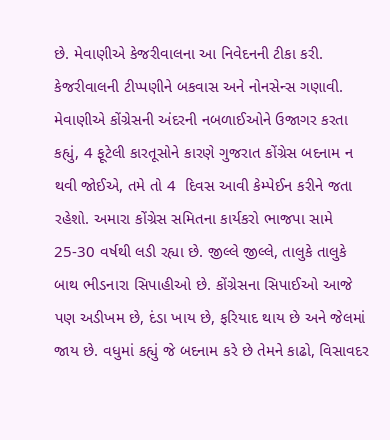છે. મેવાણીએ કેજરીવાલના આ નિવેદનની ટીકા કરી. કેજરીવાલની ટીપ્પણીને બકવાસ અને નોનસેન્સ ગણાવી. મેવાણીએ કોંગ્રેસની અંદરની નબળાઈઓને ઉજાગર કરતા કહ્યું, 4 ફૂટેલી કારતૂસોને કારણે ગુજરાત કોંગ્રેસ બદનામ ન થવી જોઈએ, તમે તો 4  દિવસ આવી કેમ્પેઈન કરીને જતા રહેશો. અમારા કોંગ્રેસ સમિતના કાર્યકરો ભાજપા સામે 25-30 વર્ષથી લડી રહ્યા છે. જીલ્લે જીલ્લે, તાલુકે તાલુકે બાથ ભીડનારા સિપાહીઓ છે. કોંગ્રેસના સિપાઈઓ આજે પણ અડીખમ છે, દંડા ખાય છે, ફરિયાદ થાય છે અને જેલમાં જાય છે. વધુમાં કહ્યું જે બદનામ કરે છે તેમને કાઢો, વિસાવદર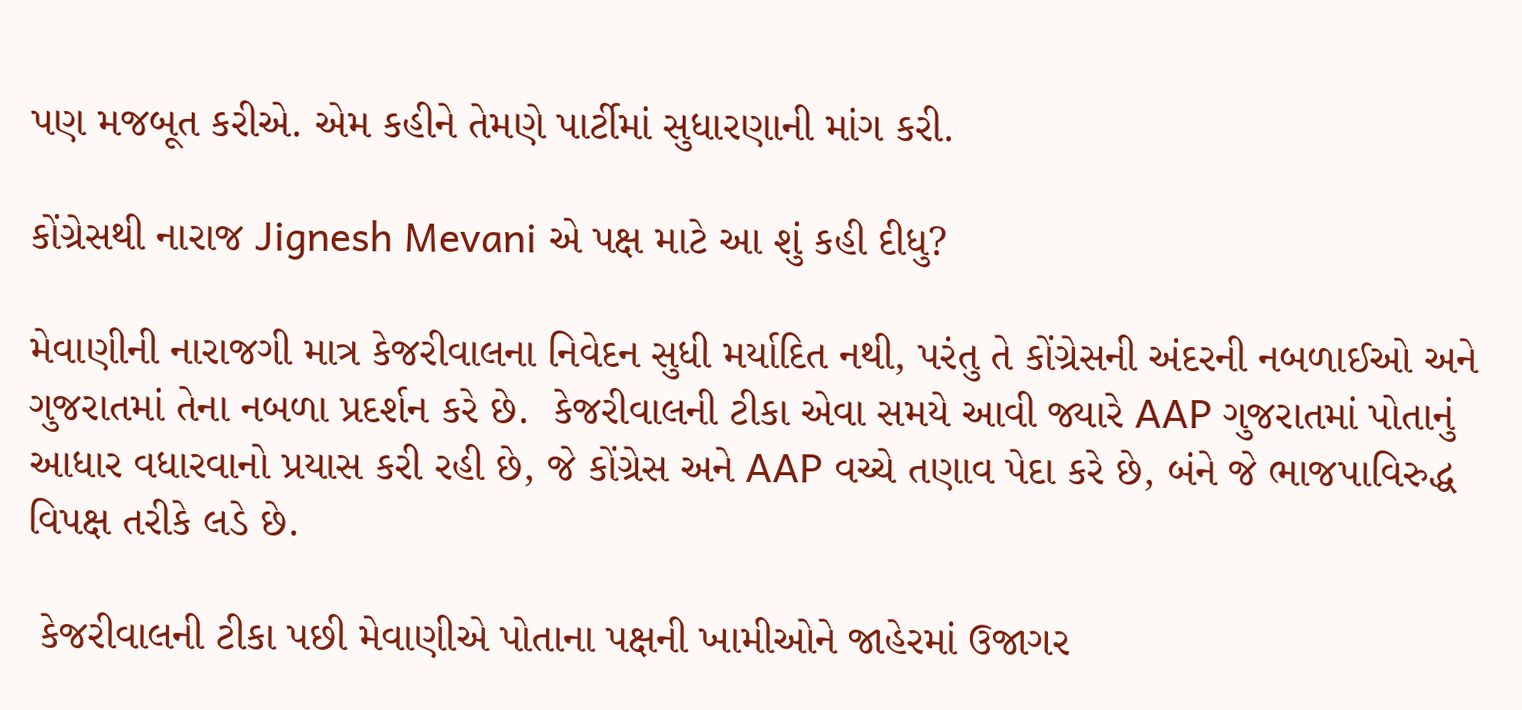પણ મજબૂત કરીએ. એમ કહીને તેમણે પાર્ટીમાં સુધારણાની માંગ કરી.

કોંગ્રેસથી નારાજ Jignesh Mevani એ પક્ષ માટે આ શું કહી દીધુ?

મેવાણીની નારાજગી માત્ર કેજરીવાલના નિવેદન સુધી મર્યાદિત નથી, પરંતુ તે કોંગ્રેસની અંદરની નબળાઈઓ અને ગુજરાતમાં તેના નબળા પ્રદર્શન કરે છે.  કેજરીવાલની ટીકા એવા સમયે આવી જ્યારે AAP ગુજરાતમાં પોતાનું આધાર વધારવાનો પ્રયાસ કરી રહી છે, જે કોંગ્રેસ અને AAP વચ્ચે તણાવ પેદા કરે છે, બંને જે ભાજપાવિરુદ્ધ વિપક્ષ તરીકે લડે છે.

 કેજરીવાલની ટીકા પછી મેવાણીએ પોતાના પક્ષની ખામીઓને જાહેરમાં ઉજાગર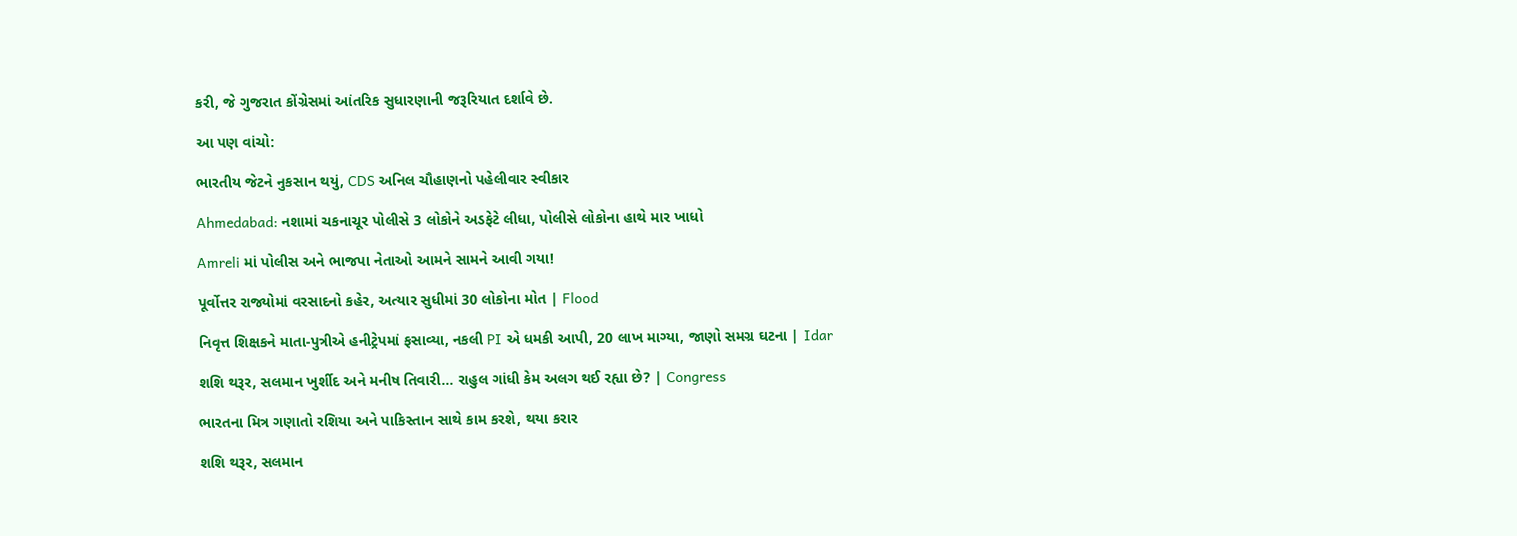કરી, જે ગુજરાત કોંગ્રેસમાં આંતરિક સુધારણાની જરૂરિયાત દર્શાવે છે.

આ પણ વાંચો:

ભારતીય જેટને નુકસાન થયું, CDS અનિલ ચૌહાણનો પહેલીવાર સ્વીકાર

Ahmedabad: નશામાં ચકનાચૂર પોલીસે 3 લોકોને અડફેટે લીધા, પોલીસે લોકોના હાથે માર ખાધો

Amreli માં પોલીસ અને ભાજપા નેતાઓ આમને સામને આવી ગયા!

પૂર્વોત્તર રાજ્યોમાં વરસાદનો કહેર, અત્યાર સુધીમાં 30 લોકોના મોત | Flood

નિવૃત્ત શિક્ષકને માતા-પુત્રીએ હનીટ્રેપમાં ફસાવ્યા, નકલી PI એ ધમકી આપી, 20 લાખ માગ્યા, જાણો સમગ્ર ઘટના | Idar

શશિ થરૂર, સલમાન ખુર્શીદ અને મનીષ તિવારી… રાહુલ ગાંધી કેમ અલગ થઈ રહ્યા છે? | Congress

ભારતના મિત્ર ગણાતો રશિયા અને પાકિસ્તાન સાથે કામ કરશે, થયા કરાર

શશિ થરૂર, સલમાન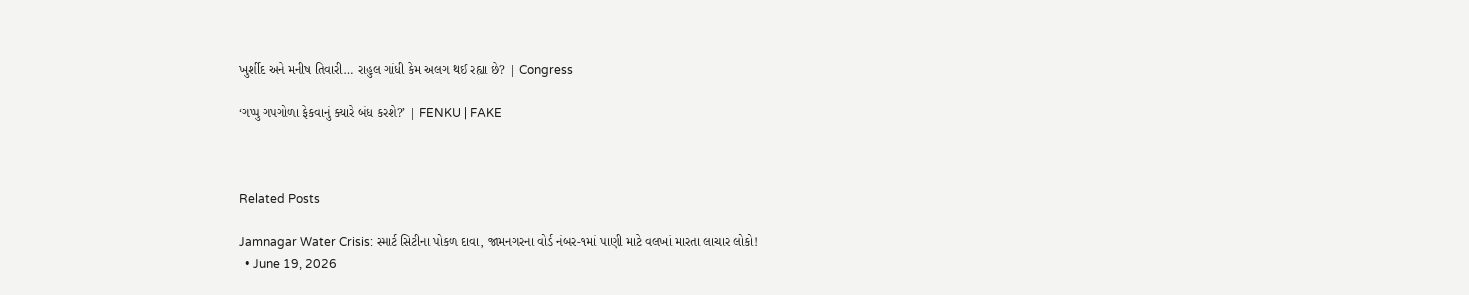ખુર્શીદ અને મનીષ તિવારી… રાહુલ ગાંધી કેમ અલગ થઈ રહ્યા છે? | Congress

‘ગપ્પુ ગપગોળા ફેકવાનું ક્યારે બંધ કરશે?’ | FENKU | FAKE



Related Posts

Jamnagar Water Crisis: સ્માર્ટ સિટીના પોકળ દાવા, જામનગરના વોર્ડ નંબર-૧માં પાણી માટે વલખાં મારતા લાચાર લોકો!
  • June 19, 2026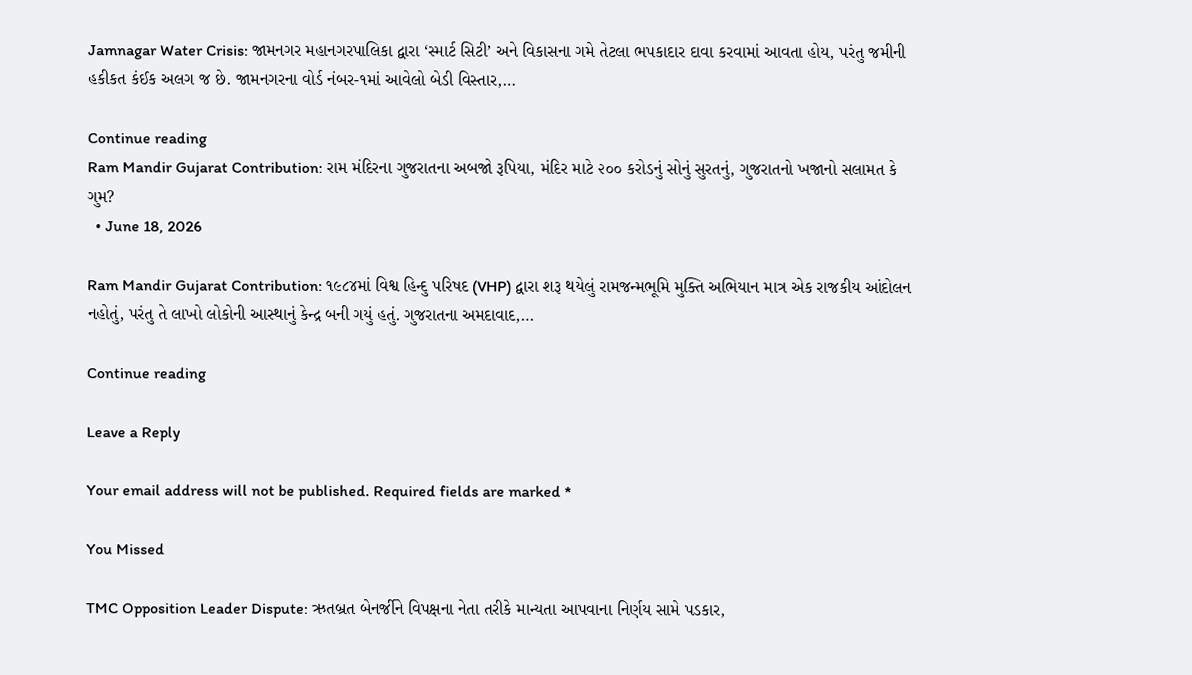Jamnagar Water Crisis: જામનગર મહાનગરપાલિકા દ્વારા ‘સ્માર્ટ સિટી’ અને વિકાસના ગમે તેટલા ભપકાદાર દાવા કરવામાં આવતા હોય, પરંતુ જમીની હકીકત કંઈક અલગ જ છે. જામનગરના વોર્ડ નંબર-૧માં આવેલો બેડી વિસ્તાર,…

Continue reading
Ram Mandir Gujarat Contribution: રામ મંદિરના ગુજરાતના અબજો રૂપિયા, મંદિર માટે ૨૦૦ કરોડનું સોનું સુરતનું, ગુજરાતનો ખજાનો સલામત કે ગુમ?
  • June 18, 2026

Ram Mandir Gujarat Contribution: ૧૯૮૪માં વિશ્વ હિન્દુ પરિષદ (VHP) દ્વારા શરૂ થયેલું રામજન્મભૂમિ મુક્તિ અભિયાન માત્ર એક રાજકીય આંદોલન નહોતું, પરંતુ તે લાખો લોકોની આસ્થાનું કેન્દ્ર બની ગયું હતું. ગુજરાતના અમદાવાદ,…

Continue reading

Leave a Reply

Your email address will not be published. Required fields are marked *

You Missed

TMC Opposition Leader Dispute: ઋતબ્રત બેનર્જીને વિપક્ષના નેતા તરીકે માન્યતા આપવાના નિર્ણય સામે પડકાર,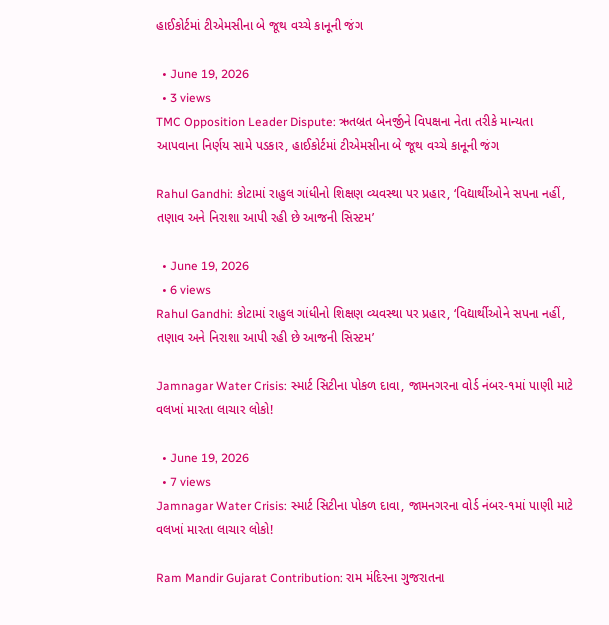હાઈકોર્ટમાં ટીએમસીના બે જૂથ વચ્ચે કાનૂની જંગ

  • June 19, 2026
  • 3 views
TMC Opposition Leader Dispute: ઋતબ્રત બેનર્જીને વિપક્ષના નેતા તરીકે માન્યતા આપવાના નિર્ણય સામે પડકાર, હાઈકોર્ટમાં ટીએમસીના બે જૂથ વચ્ચે કાનૂની જંગ

Rahul Gandhi: કોટામાં રાહુલ ગાંધીનો શિક્ષણ વ્યવસ્થા પર પ્રહાર, ‘વિદ્યાર્થીઓને સપના નહીં, તણાવ અને નિરાશા આપી રહી છે આજની સિસ્ટમ’

  • June 19, 2026
  • 6 views
Rahul Gandhi: કોટામાં રાહુલ ગાંધીનો શિક્ષણ વ્યવસ્થા પર પ્રહાર, ‘વિદ્યાર્થીઓને સપના નહીં, તણાવ અને નિરાશા આપી રહી છે આજની સિસ્ટમ’

Jamnagar Water Crisis: સ્માર્ટ સિટીના પોકળ દાવા, જામનગરના વોર્ડ નંબર-૧માં પાણી માટે વલખાં મારતા લાચાર લોકો!

  • June 19, 2026
  • 7 views
Jamnagar Water Crisis: સ્માર્ટ સિટીના પોકળ દાવા, જામનગરના વોર્ડ નંબર-૧માં પાણી માટે વલખાં મારતા લાચાર લોકો!

Ram Mandir Gujarat Contribution: રામ મંદિરના ગુજરાતના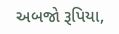અબજો રૂપિયા,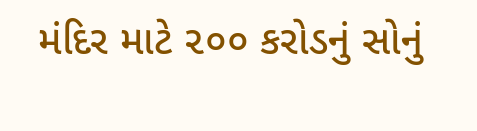મંદિર માટે ૨૦૦ કરોડનું સોનું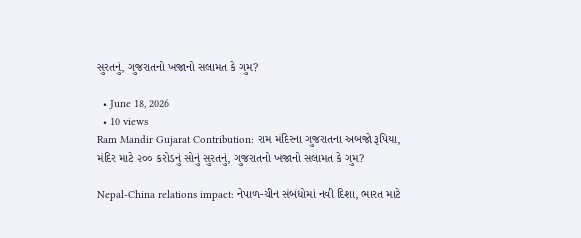સુરતનું, ગુજરાતનો ખજાનો સલામત કે ગુમ?

  • June 18, 2026
  • 10 views
Ram Mandir Gujarat Contribution: રામ મંદિરના ગુજરાતના અબજો રૂપિયા, મંદિર માટે ૨૦૦ કરોડનું સોનું સુરતનું, ગુજરાતનો ખજાનો સલામત કે ગુમ?

Nepal-China relations impact: નેપાળ-ચીન સંબંધોમાં નવી દિશા, ભારત માટે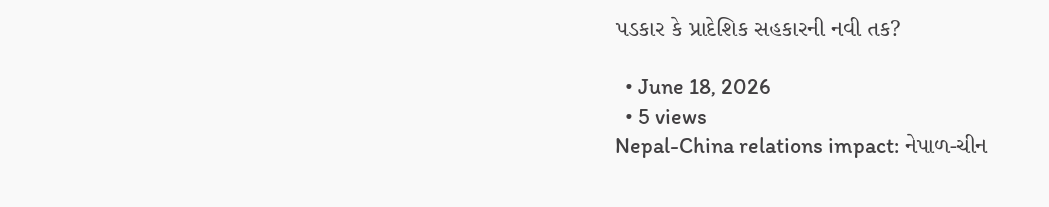પડકાર કે પ્રાદેશિક સહકારની નવી તક?

  • June 18, 2026
  • 5 views
Nepal-China relations impact: નેપાળ-ચીન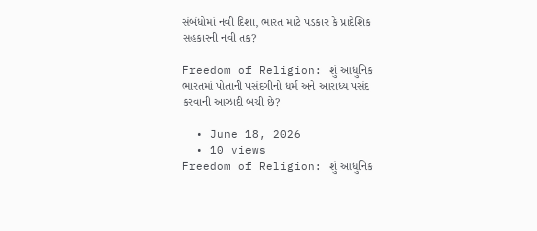સંબંધોમાં નવી દિશા, ભારત માટે પડકાર કે પ્રાદેશિક સહકારની નવી તક?

Freedom of Religion: શું આધુનિક ભારતમાં પોતાની પસંદગીનો ધર્મ અને આરાધ્ય પસંદ કરવાની આઝાદી બચી છે?

  • June 18, 2026
  • 10 views
Freedom of Religion: શું આધુનિક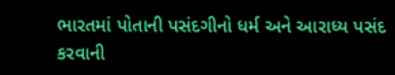ભારતમાં પોતાની પસંદગીનો ધર્મ અને આરાધ્ય પસંદ કરવાની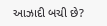આઝાદી બચી છે?